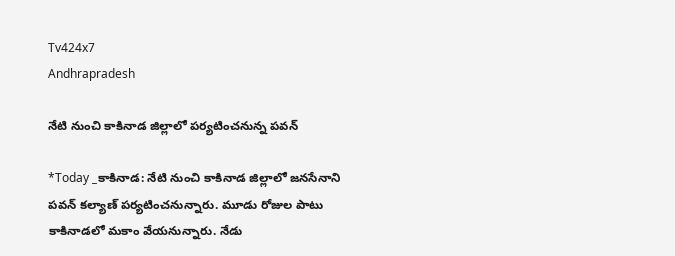Tv424x7
Andhrapradesh

నేటి నుంచి కాకినాడ జిల్లాలో పర్యటించనున్న పవన్

*Today _కాకినాడ: నేటి నుంచి కాకినాడ జిల్లాలో జనసేనాని పవన్ కల్యాణ్ పర్యటించనున్నారు. మూడు రోజుల పాటు కాకినాడలో మకాం వేయనున్నారు. నేడు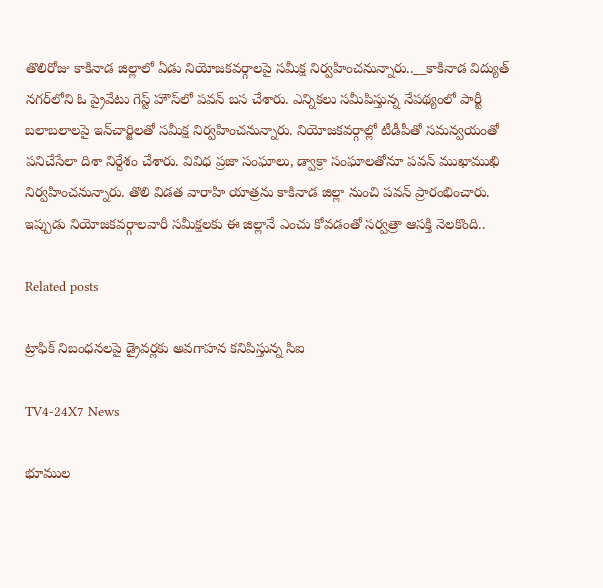తొలిరోజు కాకినాడ జిల్లాలో ఏడు నియోజకవర్గాలపై సమీక్ష నిర్వహించనున్నారు..__కాకినాడ విద్యుత్ నగర్‌లోని ఓ ప్రైవేటు గెస్ట్ హౌస్‌లో పవన్ బస చేశారు. ఎన్నికలు సమీపిస్తున్న నేపథ్యంలో పార్టీ బలాబలాలపై ఇన్‌చార్జిలతో సమీక్ష నిర్వహించనున్నారు. నియోజకవర్గాల్లో టీడీపీతో సమన్వయంతో పనిచేసేలా దిశా నిర్దేశం చేశారు. వివిధ ప్రజా సంఘాలు, డ్వాక్రా సంఘాలతోనూ పవన్ ముఖాముఖి నిర్వహించనున్నారు. తొలి విడత వారాహి యాత్రను కాకినాడ జిల్లా నుంచి పవన్ ప్రారంభించారు. ఇప్పుడు నియోజకవర్గాలవారీ సమీక్షలకు ఈ జిల్లానే ఎంచు కోవడంతో సర్వత్రా ఆసక్తి నెలకొంది..

Related posts

ట్రాఫిక్ నిబంధనలపై డ్రైవర్లకు అవగాహన కనిపిస్తున్న సిఐ

TV4-24X7 News

భూముల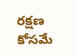రక్షణ కోసమే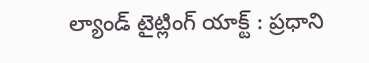ల్యాండ్ టైట్లింగ్ యాక్ట్ : ప్రధాని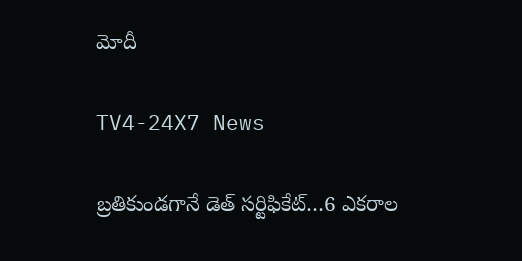మోదీ

TV4-24X7 News

బ్రతికుండగానే డెత్ సర్టిఫికేట్…6 ఎకరాల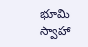భూమి స్వాహా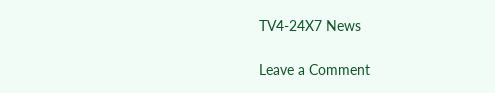TV4-24X7 News

Leave a Comment